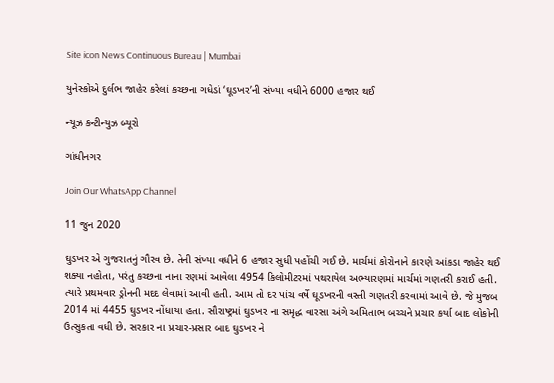Site icon News Continuous Bureau | Mumbai

યુનેસ્કોએ દુર્લભ જાહેર કરેલાં કચ્છના ગધેડાં ‘ઘૂડખર’ની સંખ્યા વધીને 6000 હજાર થઈ

ન્યૂઝ કન્ટીન્યુઝ બ્યૂરો

ગાંધીનગર

Join Our WhatsApp Channel

11 જુન 2020

ઘુડખર એ ગુજરાતનું ગૌરવ છે. તેની સંખ્યા વધીને 6 હજાર સુધી પહોંચી ગઈ છે. માર્ચમાં કોરોનાને કારણે આંકડા જાહેર થઈ શક્યા નહોતા, પરંતુ કચ્છના નાના રણમાં આવેલા 4954 કિલોમીટરમાં પથરાયેલ અભ્યારણમાં માર્ચમાં ગણતરી કરાઈ હતી. ત્યારે પ્રથમવાર ડ્રોનની મદદ લેવામાં આવી હતી. આમ તો દર પાંચ વર્ષે ઘૂડખરની વસ્તી ગણતરી કરવામાં આવે છે. જે મુજબ 2014 માં 4455 ઘુડખર નોંધાયા હતા. સૌરાષ્ટ્રમાં ઘુડખર ના સમૃદ્ધ વારસા અંગે અમિતાભ બચ્ચને પ્રચાર કર્યા બાદ લોકોની ઉત્સુકતા વધી છે. સરકાર ના પ્રચાર-પ્રસાર બાદ ઘુડખર ને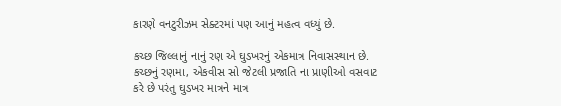કારણે વનટુરીઝમ સેક્ટરમાં પણ આનું મહત્વ વધ્યું છે.

કચ્છ જિલ્લાનું નાનું રણ એ ઘુડખરનું એકમાત્ર નિવાસસ્થાન છે. કચ્છનું રણમા, એકવીસ સો જેટલી પ્રજાતિ ના પ્રાણીઓ વસવાટ કરે છે પરંતુ ઘુડખર માત્રને માત્ર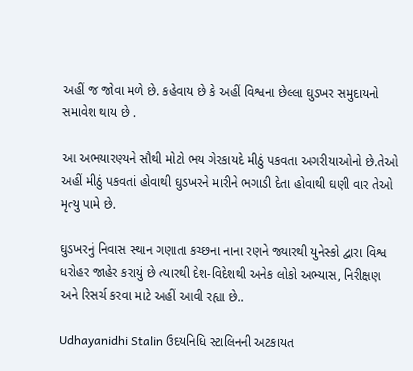અહીં જ જોવા મળે છે. કહેવાય છે કે અહીં વિશ્વના છેલ્લા ઘુડખર સમુદાયનો સમાવેશ થાય છે .

આ અભયારણ્યને સૌથી મોટો ભય ગેરકાયદે મીઠું પકવતા અગરીયાઓનો છે.તેઓ અહીં મીઠું પકવતાં હોવાથી ઘુડખરને મારીને ભગાડી દેતા હોવાથી ઘણી વાર તેઓ મૃત્યુ પામે છે.

ઘુડખરનું નિવાસ સ્થાન ગણાતા કચ્છના નાના રણને જ્યારથી યુનેસ્કો દ્વારા વિશ્વ ધરોહર જાહેર કરાયું છે ત્યારથી દેશ-વિદેશથી અનેક લોકો અભ્યાસ, નિરીક્ષણ અને રિસર્ચ કરવા માટે અહીં આવી રહ્યા છે..

Udhayanidhi Stalin ઉદયનિધિ સ્ટાલિનની અટકાયત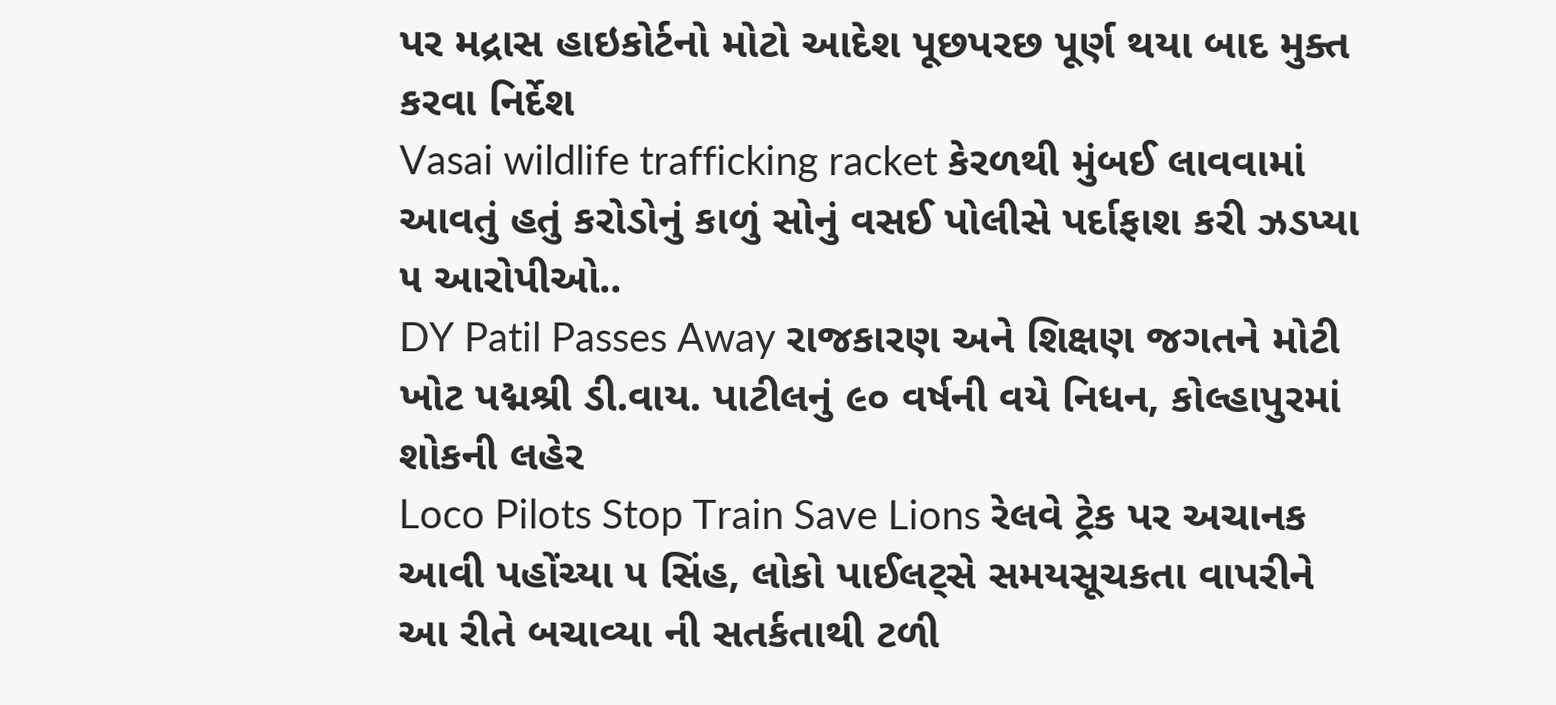પર મદ્રાસ હાઇકોર્ટનો મોટો આદેશ પૂછપરછ પૂર્ણ થયા બાદ મુક્ત કરવા નિર્દેશ
Vasai wildlife trafficking racket કેરળથી મુંબઈ લાવવામાં આવતું હતું કરોડોનું કાળું સોનું વસઈ પોલીસે પર્દાફાશ કરી ઝડપ્યા ૫ આરોપીઓ..
DY Patil Passes Away રાજકારણ અને શિક્ષણ જગતને મોટી ખોટ પદ્મશ્રી ડી.વાય. પાટીલનું ૯૦ વર્ષની વયે નિધન, કોલ્હાપુરમાં શોકની લહેર
Loco Pilots Stop Train Save Lions રેલવે ટ્રેક પર અચાનક આવી પહોંચ્યા ૫ સિંહ, લોકો પાઈલટ્સે સમયસૂચકતા વાપરીને આ રીતે બચાવ્યા ની સતર્કતાથી ટળી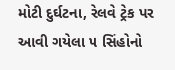મોટી દુર્ઘટના, રેલવે ટ્રેક પર આવી ગયેલા ૫ સિંહોનો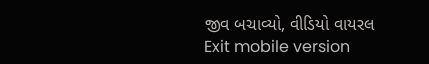જીવ બચાવ્યો, વીડિયો વાયરલ
Exit mobile version